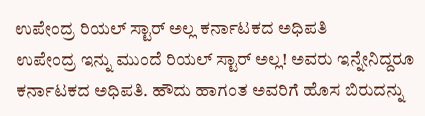ಉಪೇಂದ್ರ ರಿಯಲ್ ಸ್ಟಾರ್ ಅಲ್ಲ ಕರ್ನಾಟಕದ ಅಧಿಪತಿ
ಉಪೇಂದ್ರ ಇನ್ನು ಮುಂದೆ ರಿಯಲ್ ಸ್ಟಾರ್ ಅಲ್ಲ! ಅವರು ಇನ್ನೇನಿದ್ದರೂ ಕರ್ನಾಟಕದ ಅಧಿಪತಿ. ಹೌದು ಹಾಗಂತ ಅವರಿಗೆ ಹೊಸ ಬಿರುದನ್ನು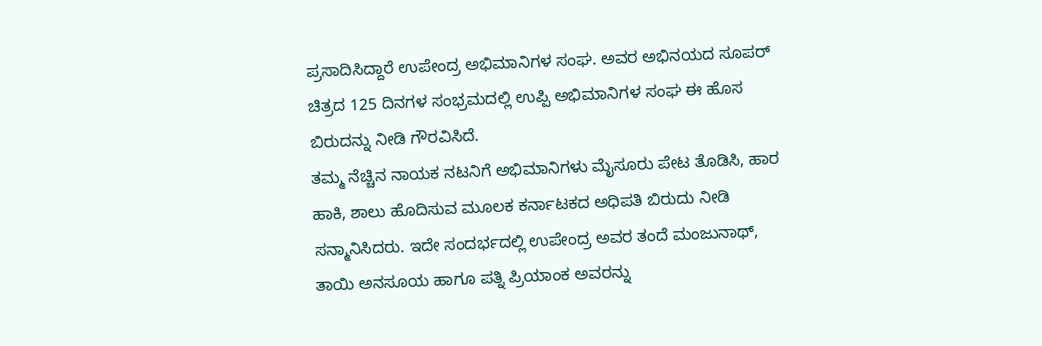ಪ್ರಸಾದಿಸಿದ್ದಾರೆ ಉಪೇಂದ್ರ ಅಭಿಮಾನಿಗಳ ಸಂಘ. ಅವರ ಅಭಿನಯದ ಸೂಪರ್ ಚಿತ್ರದ 125 ದಿನಗಳ ಸಂಭ್ರಮದಲ್ಲಿ ಉಪ್ಪಿ ಅಭಿಮಾನಿಗಳ ಸಂಘ ಈ ಹೊಸ ಬಿರುದನ್ನು ನೀಡಿ ಗೌರವಿಸಿದೆ.
ತಮ್ಮ ನೆಚ್ಚಿನ ನಾಯಕ ನಟನಿಗೆ ಅಭಿಮಾನಿಗಳು ಮೈಸೂರು ಪೇಟ ತೊಡಿಸಿ, ಹಾರ ಹಾಕಿ, ಶಾಲು ಹೊದಿಸುವ ಮೂಲಕ ಕರ್ನಾಟಕದ ಅಧಿಪತಿ ಬಿರುದು ನೀಡಿ ಸನ್ಮಾನಿಸಿದರು. ಇದೇ ಸಂದರ್ಭದಲ್ಲಿ ಉಪೇಂದ್ರ ಅವರ ತಂದೆ ಮಂಜುನಾಥ್, ತಾಯಿ ಅನಸೂಯ ಹಾಗೂ ಪತ್ನಿ ಪ್ರಿಯಾಂಕ ಅವರನ್ನು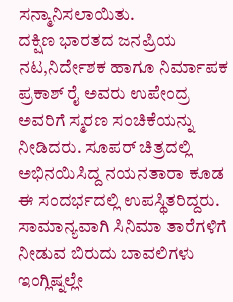ಸನ್ಮಾನಿಸಲಾಯಿತು.
ದಕ್ಷಿಣ ಭಾರತದ ಜನಪ್ರಿಯ ನಟ,ನಿರ್ದೇಶಕ ಹಾಗೂ ನಿರ್ಮಾಪಕ ಪ್ರಕಾಶ್ ರೈ ಅವರು ಉಪೇಂದ್ರ ಅವರಿಗೆ ಸ್ಮರಣ ಸಂಚಿಕೆಯನ್ನು ನೀಡಿದರು. ಸೂಪರ್ ಚಿತ್ರದಲ್ಲಿ ಅಭಿನಯಿಸಿದ್ದ ನಯನತಾರಾ ಕೂಡ ಈ ಸಂದರ್ಭದಲ್ಲಿ ಉಪಸ್ಥಿತರಿದ್ದರು. ಸಾಮಾನ್ಯವಾಗಿ ಸಿನಿಮಾ ತಾರೆಗಳಿಗೆ ನೀಡುವ ಬಿರುದು ಬಾವಲಿಗಳು ಇಂಗ್ಲಿಷ್ನಲ್ಲೇ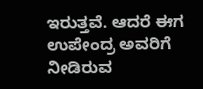ಇರುತ್ತವೆ. ಆದರೆ ಈಗ ಉಪೇಂದ್ರ ಅವರಿಗೆ ನೀಡಿರುವ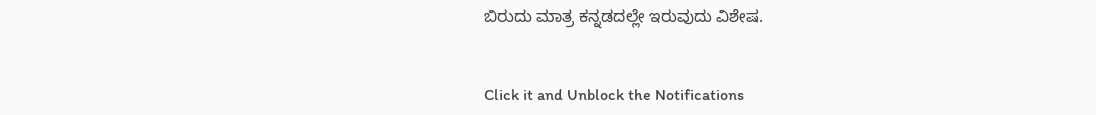ಬಿರುದು ಮಾತ್ರ ಕನ್ನಡದಲ್ಲೇ ಇರುವುದು ವಿಶೇಷ.


Click it and Unblock the Notifications